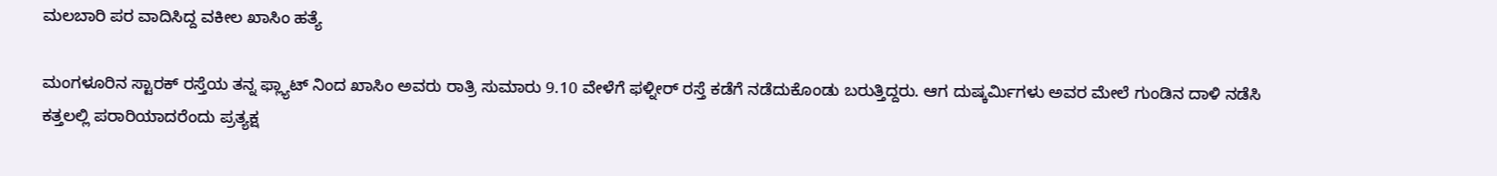ಮಲಬಾರಿ ಪರ ವಾದಿಸಿದ್ದ ವಕೀಲ ಖಾಸಿಂ ಹತ್ಯೆ

ಮಂಗಳೂರಿನ ಸ್ಟಾರಕ್ ರಸ್ತೆಯ ತನ್ನ ಫ್ಲ್ಯಾಟ್ ನಿಂದ ಖಾಸಿಂ ಅವರು ರಾತ್ರಿ ಸುಮಾರು 9.10 ವೇಳೆಗೆ ಫಳ್ನೀರ್ ರಸ್ತೆ ಕಡೆಗೆ ನಡೆದುಕೊಂಡು ಬರುತ್ತಿದ್ದರು. ಆಗ ದುಷ್ಕರ್ಮಿಗಳು ಅವರ ಮೇಲೆ ಗುಂಡಿನ ದಾಳಿ ನಡೆಸಿ ಕತ್ತಲಲ್ಲಿ ಪರಾರಿಯಾದರೆಂದು ಪ್ರತ್ಯಕ್ಷ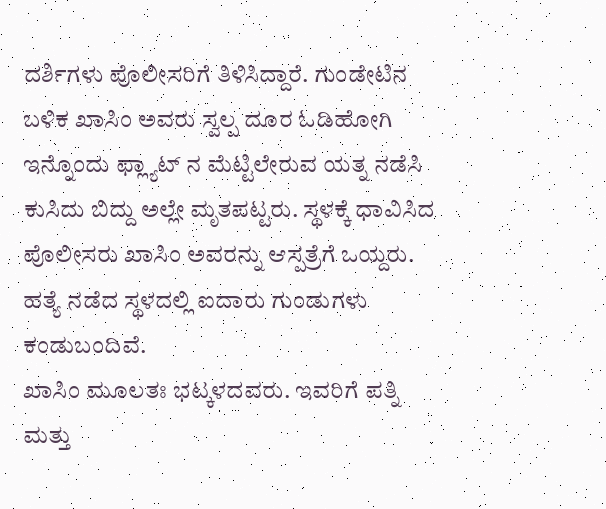ದರ್ಶಿಗಳು ಪೊಲೀಸರಿಗೆ ತಿಳಿಸಿದ್ದಾರೆ. ಗುಂಡೇಟಿನ ಬಳಿಕ ಖಾಸಿಂ ಅವರು ಸ್ವಲ್ಪ ದೂರ ಓಡಿಹೋಗಿ ಇನ್ನೊಂದು ಫ್ಲ್ಯಾಟ್ ನ ಮೆಟ್ಟಿಲೇರುವ ಯತ್ನ ನಡೆಸಿ ಕುಸಿದು ಬಿದ್ದು ಅಲ್ಲೇ ಮೃತಪಟ್ಟರು. ಸ್ಥಳಕ್ಕೆ ಧಾವಿಸಿದ ಪೊಲೀಸರು ಖಾಸಿಂ ಅವರನ್ನು ಆಸ್ಪತ್ರೆಗೆ ಒಯ್ದರು. ಹತ್ಯೆ ನಡೆದ ಸ್ಥಳದಲ್ಲಿ ಐದಾರು ಗುಂಡುಗಳು ಕಂಡುಬಂದಿವೆ.
ಖಾಸಿಂ ಮೂಲತಃ ಭಟ್ಕಳದವರು. ಇವರಿಗೆ ಪತ್ನಿ ಮತ್ತು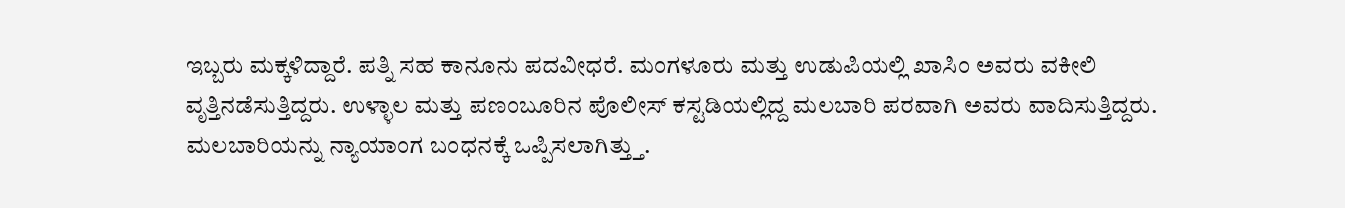ಇಬ್ಬರು ಮಕ್ಕಳಿದ್ದಾರೆ. ಪತ್ನಿ ಸಹ ಕಾನೂನು ಪದವೀಧರೆ. ಮಂಗಳೂರು ಮತ್ತು ಉಡುಪಿಯಲ್ಲಿ ಖಾಸಿಂ ಅವರು ವಕೀಲಿ ವೃತ್ತಿನಡೆಸುತ್ತಿದ್ದರು. ಉಳ್ಳಾಲ ಮತ್ತು ಪಣಂಬೂರಿನ ಪೊಲೀಸ್ ಕಸ್ಟಡಿಯಲ್ಲಿದ್ದ ಮಲಬಾರಿ ಪರವಾಗಿ ಅವರು ವಾದಿಸುತ್ತಿದ್ದರು. ಮಲಬಾರಿಯನ್ನು ನ್ಯಾಯಾಂಗ ಬಂಧನಕ್ಕೆ ಒಪ್ಪಿಸಲಾಗಿತ್ತ್ತು.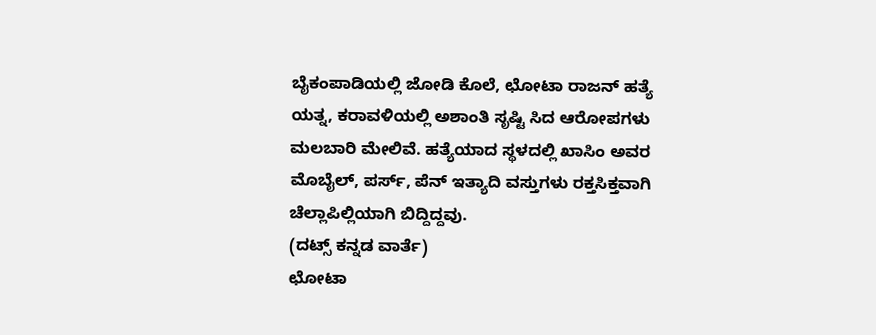ಬೈಕಂಪಾಡಿಯಲ್ಲಿ ಜೋಡಿ ಕೊಲೆ, ಛೋಟಾ ರಾಜನ್ ಹತ್ಯೆ ಯತ್ನ, ಕರಾವಳಿಯಲ್ಲಿ ಅಶಾಂತಿ ಸೃಷ್ಟಿ ಸಿದ ಆರೋಪಗಳು ಮಲಬಾರಿ ಮೇಲಿವೆ. ಹತ್ಯೆಯಾದ ಸ್ಥಳದಲ್ಲಿ ಖಾಸಿಂ ಅವರ ಮೊಬೈಲ್, ಪರ್ಸ್, ಪೆನ್ ಇತ್ಯಾದಿ ವಸ್ತುಗಳು ರಕ್ತಸಿಕ್ತವಾಗಿ ಚೆಲ್ಲಾಪಿಲ್ಲಿಯಾಗಿ ಬಿದ್ದಿದ್ದವು.
(ದಟ್ಸ್ ಕನ್ನಡ ವಾರ್ತೆ)
ಛೋಟಾ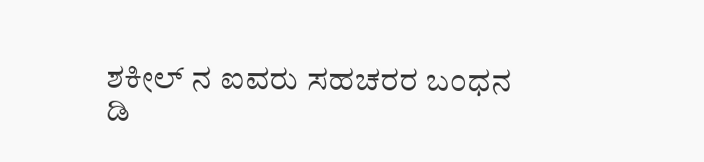ಶಕೀಲ್ ನ ಐವರು ಸಹಚರರ ಬಂಧನ
ಡಿ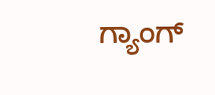ಗ್ಯಾಂಗ್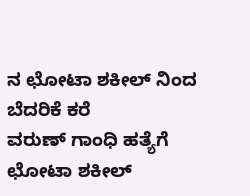ನ ಛೋಟಾ ಶಕೀಲ್ ನಿಂದ ಬೆದರಿಕೆ ಕರೆ
ವರುಣ್ ಗಾಂಧಿ ಹತ್ಯೆಗೆ ಛೋಟಾ ಶಕೀಲ್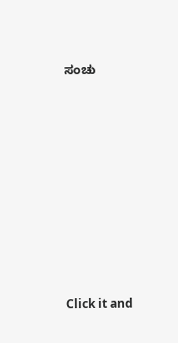ಸಂಚು












Click it and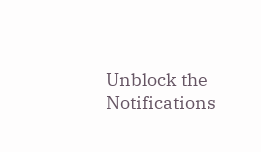Unblock the Notifications